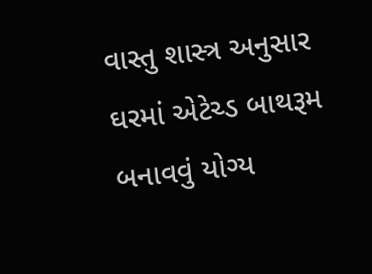વાસ્તુ શાસ્ત્ર અનુસાર ઘરમાં એટેચ્ડ બાથરૂમ બનાવવું યોગ્ય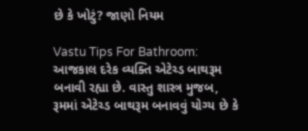છે કે ખોટું? જાણો નિયમ

Vastu Tips For Bathroom: આજકાલ દરેક વ્યક્તિ એટેચ્ડ બાથરૂમ બનાવી રહ્યા છે. વાસ્તુ શાસ્ત્ર મુજબ, રૂમમાં એટેચ્ડ બાથરૂમ બનાવવું યોગ્ય છે કે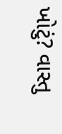ખોટું? વાસ્તુ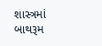શાસ્ત્રમાં બાથરૂમ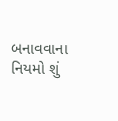બનાવવાના નિયમો શું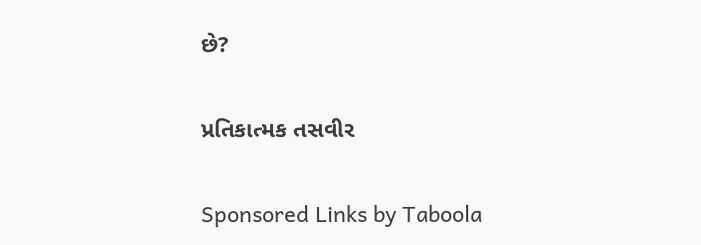છે?

પ્રતિકાત્મક તસવીર

Sponsored Links by Taboola